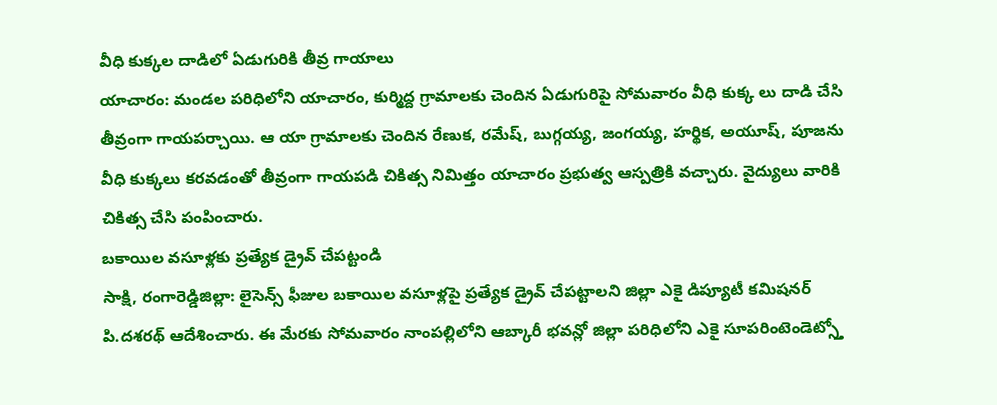వీధి కుక్కల దాడిలో ఏడుగురికి తీవ్ర గాయాలు
యాచారం: మండల పరిధిలోని యాచారం, కుర్మిద్ద గ్రామాలకు చెందిన ఏడుగురిపై సోమవారం వీధి కుక్క లు దాడి చేసి తీవ్రంగా గాయపర్చాయి. ఆ యా గ్రామాలకు చెందిన రేణుక, రమేష్, బుగ్గయ్య, జంగయ్య, హర్థిక, అయూష్, పూజను వీధి కుక్కలు కరవడంతో తీవ్రంగా గాయపడి చికిత్స నిమిత్తం యాచారం ప్రభుత్వ ఆస్పత్రికి వచ్చారు. వైద్యులు వారికి చికిత్స చేసి పంపించారు.
బకాయిల వసూళ్లకు ప్రత్యేక డ్రైవ్ చేపట్టండి
సాక్షి, రంగారెడ్డిజిల్లా: లైసెన్స్ ఫీజుల బకాయిల వసూళ్లపై ప్రత్యేక డ్రైవ్ చేపట్టాలని జిల్లా ఎకై డిప్యూటీ కమిషనర్ పి.దశరథ్ ఆదేశించారు. ఈ మేరకు సోమవారం నాంపల్లిలోని ఆబ్కారీ భవన్లో జిల్లా పరిధిలోని ఎకై సూపరింటెండెట్స్తో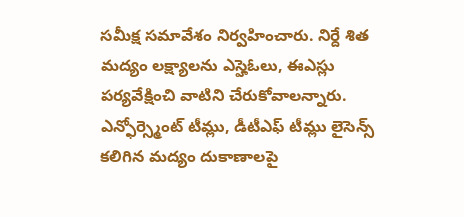సమీక్ష సమావేశం నిర్వహించారు. నిర్దే శిత మద్యం లక్ష్యాలను ఎస్హెఓలు, ఈఎస్లు పర్యవేక్షించి వాటిని చేరుకోవాలన్నారు. ఎన్ఫోర్స్మెంట్ టీమ్లు, డీటీఎఫ్ టీమ్లు లైసెన్స్ కలిగిన మద్యం దుకాణాలపై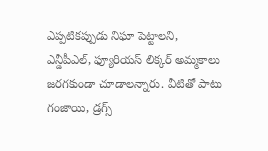ఎప్పటికప్పుడు నిఘా పెట్టాలని, ఎన్డీపీఎల్, ఫ్యూరియస్ లిక్కర్ అమ్మకాలు జరగకుండా చూడాలన్నారు. వీటితో పాటు గంజాయి, డ్రగ్స్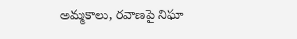అమ్మకాలు, రవాణపై నిఘా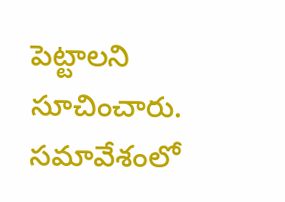పెట్టాలని సూచించారు. సమావేశంలో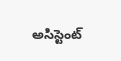అసిస్టెంట్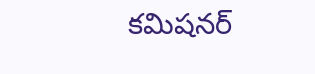కమిషనర్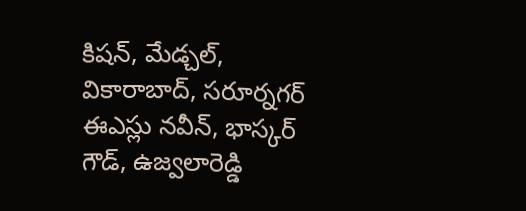కిషన్, మేడ్చల్, వికారాబాద్, సరూర్నగర్ ఈఎస్లు నవీన్, భాస్కర్ గౌడ్, ఉజ్వలారెడ్డి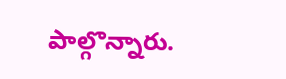పాల్గొన్నారు.